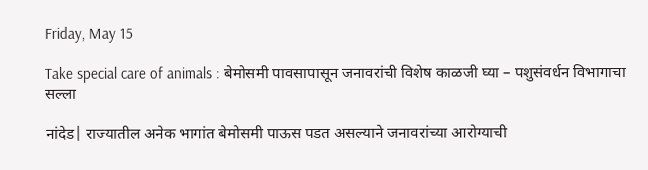Friday, May 15

Take special care of animals : बेमोसमी पावसापासून जनावरांची विशेष काळजी घ्या – पशुसंवर्धन विभागाचा सल्ला

नांदेड| राज्यातील अनेक भागांत बेमोसमी पाऊस पडत असल्याने जनावरांच्या आरोग्याची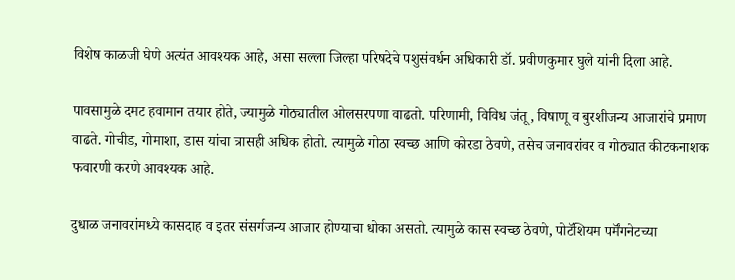विशेष काळजी घेणे अत्यंत आवश्यक आहे, असा सल्ला जिल्हा परिषदेचे पशुसंवर्धन अधिकारी डॉ. प्रवीणकुमार घुले यांनी दिला आहे.

पावसामुळे दमट हवामान तयार होते, ज्यामुळे गोठ्यातील ओलसरपणा वाढतो. परिणामी, विविध जंतू, विषाणू व बुरशीजन्य आजारांचे प्रमाण वाढते. गोचीड, गोमाशा, डास यांचा त्रासही अधिक होतो. त्यामुळे गोठा स्वच्छ आणि कोरडा ठेवणे, तसेच जनावरांवर व गोठ्यात कीटकनाशक फवारणी करणे आवश्यक आहे.

दुधाळ जनावरांमध्ये कासदाह व इतर संसर्गजन्य आजार होण्याचा धोका असतो. त्यामुळे कास स्वच्छ ठेवणे, पोटॅशियम पर्मॅंगनेटच्या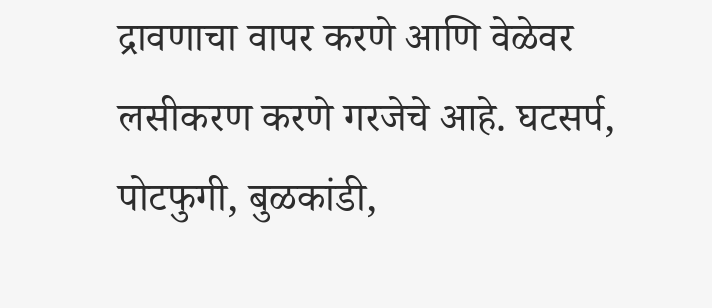द्रावणाचा वापर करणे आणि वेळेवर लसीकरण करणे गरजेचे आहे. घटसर्प, पोटफुगी, बुळकांडी,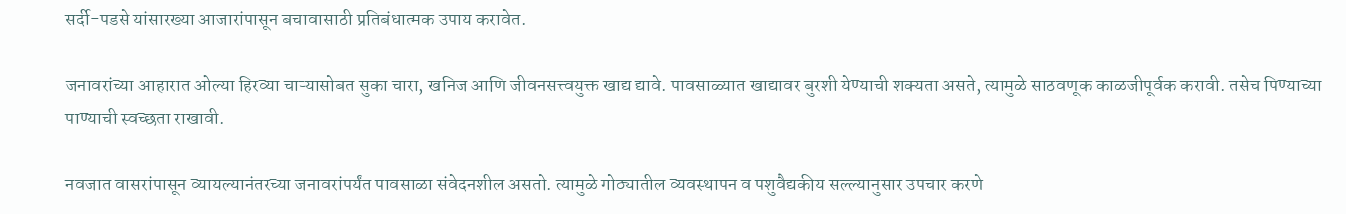सर्दी-पडसे यांसारख्या आजारांपासून बचावासाठी प्रतिबंधात्मक उपाय करावेत.

जनावरांच्या आहारात ओल्या हिरव्या चाऱ्यासोबत सुका चारा, खनिज आणि जीवनसत्त्वयुक्त खाद्य द्यावे. पावसाळ्यात खाद्यावर बुरशी येण्याची शक्यता असते, त्यामुळे साठवणूक काळजीपूर्वक करावी. तसेच पिण्याच्या पाण्याची स्वच्छता राखावी.

नवजात वासरांपासून व्यायल्यानंतरच्या जनावरांपर्यंत पावसाळा संवेदनशील असतो. त्यामुळे गोठ्यातील व्यवस्थापन व पशुवैद्यकीय सल्ल्यानुसार उपचार करणे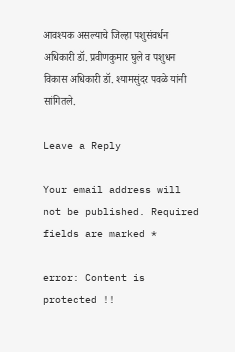आवश्यक असल्याचे जिल्हा पशुसंवर्धन अधिकारी डॉ. प्रवीणकुमार घुले व पशुधन विकास अधिकारी डॉ. श्यामसुंदर पवळे यांनी सांगितले.

Leave a Reply

Your email address will not be published. Required fields are marked *

error: Content is protected !!